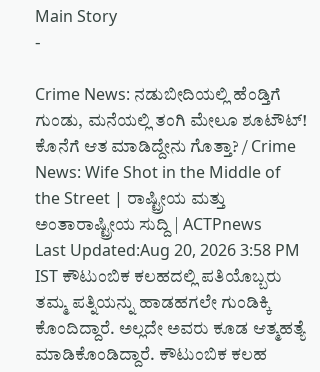Main Story
-

Crime News: ನಡುಬೀದಿಯಲ್ಲಿ ಹೆಂಡ್ತಿಗೆ ಗುಂಡು, ಮನೆಯಲ್ಲಿ ತಂಗಿ ಮೇಲೂ ಶೂಟೌಟ್! ಕೊನೆಗೆ ಆತ ಮಾಡಿದ್ದೇನು ಗೊತ್ತಾ? / Crime News: Wife Shot in the Middle of the Street | ರಾಷ್ಟ್ರೀಯ ಮತ್ತು ಅಂತಾರಾಷ್ಟ್ರೀಯ ಸುದ್ದಿ | ACTPnews
Last Updated:Aug 20, 2026 3:58 PM IST ಕೌಟುಂಬಿಕ ಕಲಹದಲ್ಲಿ ಪತಿಯೊಬ್ಬರು ತಮ್ಮ ಪತ್ನಿಯನ್ನು ಹಾಡಹಗಲೇ ಗುಂಡಿಕ್ಕಿ ಕೊಂದಿದ್ದಾರೆ. ಅಲ್ಲದೇ ಅವರು ಕೂಡ ಆತ್ಮಹತ್ಯೆ ಮಾಡಿಕೊಂಡಿದ್ದಾರೆ. ಕೌಟುಂಬಿಕ ಕಲಹ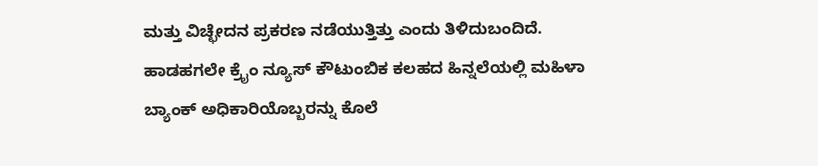ಮತ್ತು ವಿಚ್ಛೇದನ ಪ್ರಕರಣ ನಡೆಯುತ್ತಿತ್ತು ಎಂದು ತಿಳಿದುಬಂದಿದೆ. ಹಾಡಹಗಲೇ ಕ್ರೈಂ ನ್ಯೂಸ್ ಕೌಟುಂಬಿಕ ಕಲಹದ ಹಿನ್ನಲೆಯಲ್ಲಿ ಮಹಿಳಾ ಬ್ಯಾಂಕ್ ಅಧಿಕಾರಿಯೊಬ್ಬರನ್ನು ಕೊಲೆ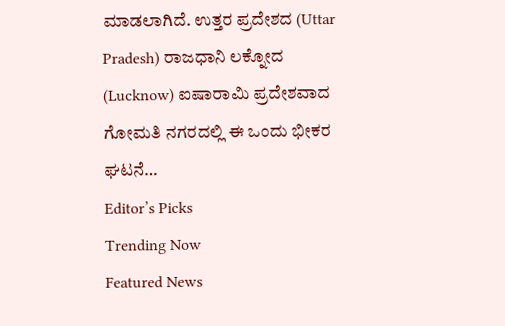ಮಾಡಲಾಗಿದೆ. ಉತ್ತರ ಪ್ರದೇಶದ (Uttar Pradesh) ರಾಜಧಾನಿ ಲಕ್ನೋದ (Lucknow) ಐಷಾರಾಮಿ ಪ್ರದೇಶವಾದ ಗೋಮತಿ ನಗರದಲ್ಲಿ ಈ ಒಂದು ಭೀಕರ ಘಟನೆ…
Editor’s Picks
Trending Now
Featured News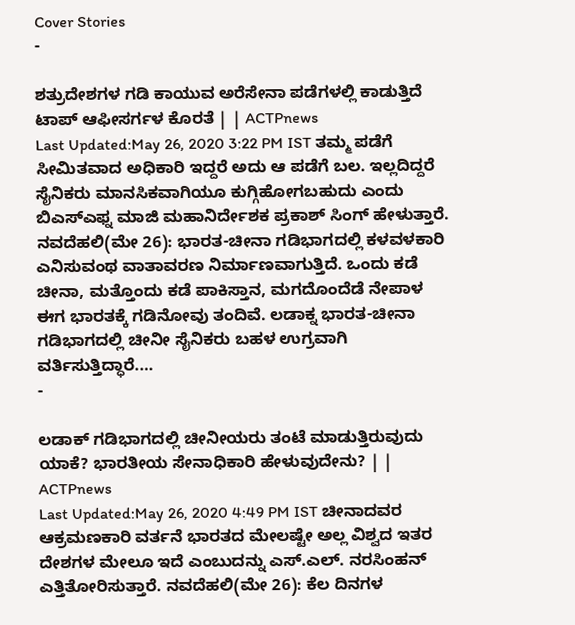Cover Stories
-

ಶತ್ರುದೇಶಗಳ ಗಡಿ ಕಾಯುವ ಅರೆಸೇನಾ ಪಡೆಗಳಲ್ಲಿ ಕಾಡುತ್ತಿದೆ ಟಾಪ್ ಆಫೀಸರ್ಗಳ ಕೊರತೆ | | ACTPnews
Last Updated:May 26, 2020 3:22 PM IST ತಮ್ಮ ಪಡೆಗೆ ಸೀಮಿತವಾದ ಅಧಿಕಾರಿ ಇದ್ದರೆ ಅದು ಆ ಪಡೆಗೆ ಬಲ. ಇಲ್ಲದಿದ್ದರೆ ಸೈನಿಕರು ಮಾನಸಿಕವಾಗಿಯೂ ಕುಗ್ಗಿಹೋಗಬಹುದು ಎಂದು ಬಿಎಸ್ಎಫ್ನ ಮಾಜಿ ಮಹಾನಿರ್ದೇಶಕ ಪ್ರಕಾಶ್ ಸಿಂಗ್ ಹೇಳುತ್ತಾರೆ. ನವದೆಹಲಿ(ಮೇ 26): ಭಾರತ-ಚೀನಾ ಗಡಿಭಾಗದಲ್ಲಿ ಕಳವಳಕಾರಿ ಎನಿಸುವಂಥ ವಾತಾವರಣ ನಿರ್ಮಾಣವಾಗುತ್ತಿದೆ. ಒಂದು ಕಡೆ ಚೀನಾ, ಮತ್ತೊಂದು ಕಡೆ ಪಾಕಿಸ್ತಾನ, ಮಗದೊಂದೆಡೆ ನೇಪಾಳ ಈಗ ಭಾರತಕ್ಕೆ ಗಡಿನೋವು ತಂದಿವೆ. ಲಡಾಕ್ನ ಭಾರತ-ಚೀನಾ ಗಡಿಭಾಗದಲ್ಲಿ ಚೀನೀ ಸೈನಿಕರು ಬಹಳ ಉಗ್ರವಾಗಿ ವರ್ತಿಸುತ್ತಿದ್ಧಾರೆ.…
-

ಲಡಾಕ್ ಗಡಿಭಾಗದಲ್ಲಿ ಚೀನೀಯರು ತಂಟೆ ಮಾಡುತ್ತಿರುವುದು ಯಾಕೆ? ಭಾರತೀಯ ಸೇನಾಧಿಕಾರಿ ಹೇಳುವುದೇನು? | | ACTPnews
Last Updated:May 26, 2020 4:49 PM IST ಚೀನಾದವರ ಆಕ್ರಮಣಕಾರಿ ವರ್ತನೆ ಭಾರತದ ಮೇಲಷ್ಟೇ ಅಲ್ಲ ವಿಶ್ವದ ಇತರ ದೇಶಗಳ ಮೇಲೂ ಇದೆ ಎಂಬುದನ್ನು ಎಸ್.ಎಲ್. ನರಸಿಂಹನ್ ಎತ್ತಿತೋರಿಸುತ್ತಾರೆ. ನವದೆಹಲಿ(ಮೇ 26): ಕೆಲ ದಿನಗಳ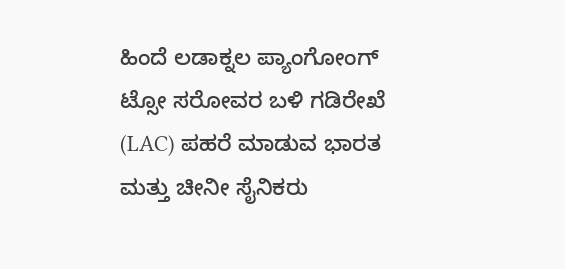ಹಿಂದೆ ಲಡಾಕ್ನಲ ಪ್ಯಾಂಗೋಂಗ್ ಟ್ಸೋ ಸರೋವರ ಬಳಿ ಗಡಿರೇಖೆ (LAC) ಪಹರೆ ಮಾಡುವ ಭಾರತ ಮತ್ತು ಚೀನೀ ಸೈನಿಕರು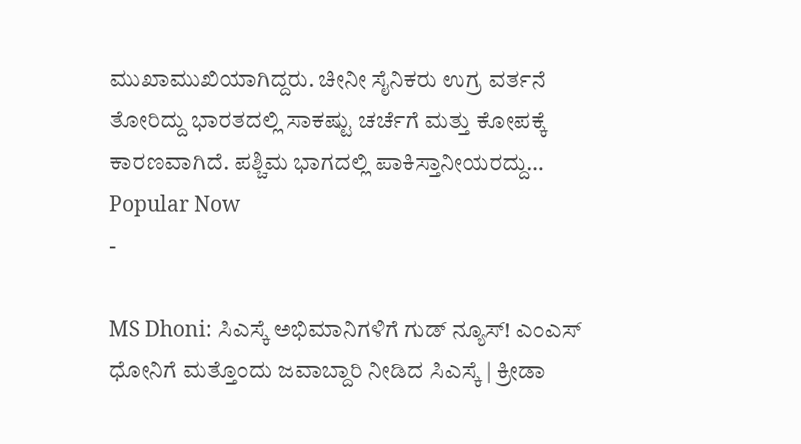ಮುಖಾಮುಖಿಯಾಗಿದ್ದರು. ಚೀನೀ ಸೈನಿಕರು ಉಗ್ರ ವರ್ತನೆ ತೋರಿದ್ದು ಭಾರತದಲ್ಲಿ ಸಾಕಷ್ಟು ಚರ್ಚೆಗೆ ಮತ್ತು ಕೋಪಕ್ಕೆ ಕಾರಣವಾಗಿದೆ. ಪಶ್ಚಿಮ ಭಾಗದಲ್ಲಿ ಪಾಕಿಸ್ತಾನೀಯರದ್ದು…
Popular Now
-

MS Dhoni: ಸಿಎಸ್ಕೆ ಅಭಿಮಾನಿಗಳಿಗೆ ಗುಡ್ ನ್ಯೂಸ್! ಎಂಎಸ್ ಧೋನಿಗೆ ಮತ್ತೊಂದು ಜವಾಬ್ದಾರಿ ನೀಡಿದ ಸಿಎಸ್ಕೆ | ಕ್ರೀಡಾ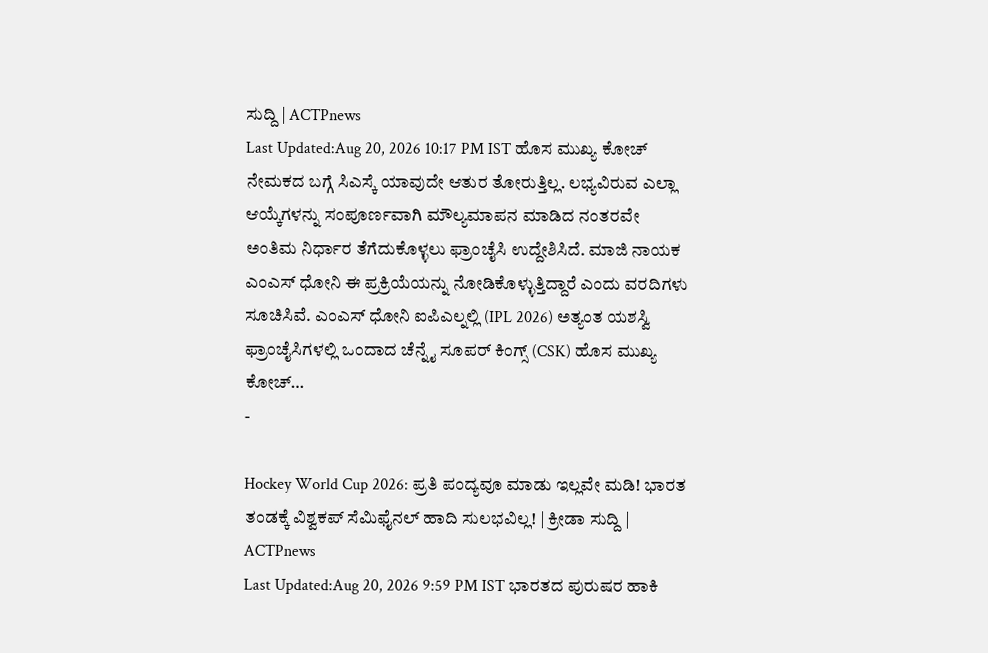ಸುದ್ದಿ | ACTPnews
Last Updated:Aug 20, 2026 10:17 PM IST ಹೊಸ ಮುಖ್ಯ ಕೋಚ್ ನೇಮಕದ ಬಗ್ಗೆ ಸಿಎಸ್ಕೆ ಯಾವುದೇ ಆತುರ ತೋರುತ್ತಿಲ್ಲ. ಲಭ್ಯವಿರುವ ಎಲ್ಲಾ ಆಯ್ಕೆಗಳನ್ನು ಸಂಪೂರ್ಣವಾಗಿ ಮೌಲ್ಯಮಾಪನ ಮಾಡಿದ ನಂತರವೇ ಅಂತಿಮ ನಿರ್ಧಾರ ತೆಗೆದುಕೊಳ್ಳಲು ಫ್ರಾಂಚೈಸಿ ಉದ್ದೇಶಿಸಿದೆ. ಮಾಜಿ ನಾಯಕ ಎಂಎಸ್ ಧೋನಿ ಈ ಪ್ರಕ್ರಿಯೆಯನ್ನು ನೋಡಿಕೊಳ್ಳುತ್ತಿದ್ದಾರೆ ಎಂದು ವರದಿಗಳು ಸೂಚಿಸಿವೆ. ಎಂಎಸ್ ಧೋನಿ ಐಪಿಎಲ್ನಲ್ಲಿ (IPL 2026) ಅತ್ಯಂತ ಯಶಸ್ವಿ ಫ್ರಾಂಚೈಸಿಗಳಲ್ಲಿ ಒಂದಾದ ಚೆನ್ನೈ ಸೂಪರ್ ಕಿಂಗ್ಸ್ (CSK) ಹೊಸ ಮುಖ್ಯ ಕೋಚ್…
-

Hockey World Cup 2026: ಪ್ರತಿ ಪಂದ್ಯವೂ ಮಾಡು ಇಲ್ಲವೇ ಮಡಿ! ಭಾರತ ತಂಡಕ್ಕೆ ವಿಶ್ವಕಪ್ ಸೆಮಿಫೈನಲ್ ಹಾದಿ ಸುಲಭವಿಲ್ಲ! | ಕ್ರೀಡಾ ಸುದ್ದಿ | ACTPnews
Last Updated:Aug 20, 2026 9:59 PM IST ಭಾರತದ ಪುರುಷರ ಹಾಕಿ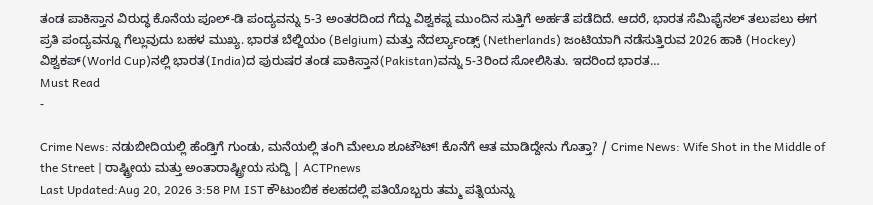ತಂಡ ಪಾಕಿಸ್ತಾನ ವಿರುದ್ಧ ಕೊನೆಯ ಪೂಲ್-ಡಿ ಪಂದ್ಯವನ್ನು 5-3 ಅಂತರದಿಂದ ಗೆದ್ದು ವಿಶ್ವಕಪ್ನ ಮುಂದಿನ ಸುತ್ತಿಗೆ ಅರ್ಹತೆ ಪಡೆದಿದೆ. ಆದರೆ, ಭಾರತ ಸೆಮಿಫೈನಲ್ ತಲುಪಲು ಈಗ ಪ್ರತಿ ಪಂದ್ಯವನ್ನೂ ಗೆಲ್ಲುವುದು ಬಹಳ ಮುಖ್ಯ. ಭಾರತ ಬೆಲ್ಜಿಯಂ (Belgium) ಮತ್ತು ನೆದರ್ಲ್ಯಾಂಡ್ಸ್ (Netherlands) ಜಂಟಿಯಾಗಿ ನಡೆಸುತ್ತಿರುವ 2026 ಹಾಕಿ (Hockey) ವಿಶ್ವಕಪ್(World Cup)ನಲ್ಲಿ ಭಾರತ(India)ದ ಪುರುಷರ ತಂಡ ಪಾಕಿಸ್ತಾನ(Pakistan)ವನ್ನು 5-3ರಿಂದ ಸೋಲಿಸಿತು. ಇದರಿಂದ ಭಾರತ…
Must Read
-

Crime News: ನಡುಬೀದಿಯಲ್ಲಿ ಹೆಂಡ್ತಿಗೆ ಗುಂಡು, ಮನೆಯಲ್ಲಿ ತಂಗಿ ಮೇಲೂ ಶೂಟೌಟ್! ಕೊನೆಗೆ ಆತ ಮಾಡಿದ್ದೇನು ಗೊತ್ತಾ? / Crime News: Wife Shot in the Middle of the Street | ರಾಷ್ಟ್ರೀಯ ಮತ್ತು ಅಂತಾರಾಷ್ಟ್ರೀಯ ಸುದ್ದಿ | ACTPnews
Last Updated:Aug 20, 2026 3:58 PM IST ಕೌಟುಂಬಿಕ ಕಲಹದಲ್ಲಿ ಪತಿಯೊಬ್ಬರು ತಮ್ಮ ಪತ್ನಿಯನ್ನು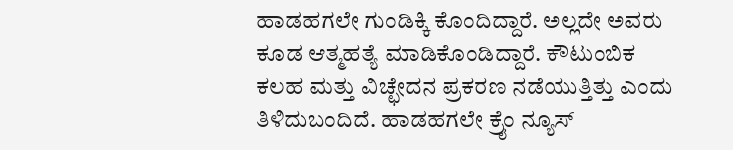ಹಾಡಹಗಲೇ ಗುಂಡಿಕ್ಕಿ ಕೊಂದಿದ್ದಾರೆ. ಅಲ್ಲದೇ ಅವರು ಕೂಡ ಆತ್ಮಹತ್ಯೆ ಮಾಡಿಕೊಂಡಿದ್ದಾರೆ. ಕೌಟುಂಬಿಕ ಕಲಹ ಮತ್ತು ವಿಚ್ಛೇದನ ಪ್ರಕರಣ ನಡೆಯುತ್ತಿತ್ತು ಎಂದು ತಿಳಿದುಬಂದಿದೆ. ಹಾಡಹಗಲೇ ಕ್ರೈಂ ನ್ಯೂಸ್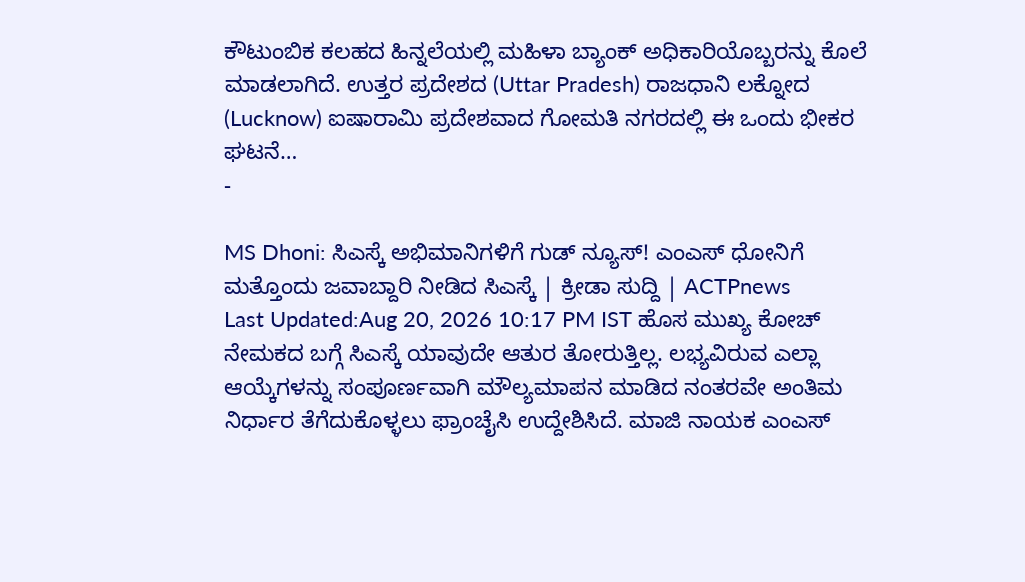ಕೌಟುಂಬಿಕ ಕಲಹದ ಹಿನ್ನಲೆಯಲ್ಲಿ ಮಹಿಳಾ ಬ್ಯಾಂಕ್ ಅಧಿಕಾರಿಯೊಬ್ಬರನ್ನು ಕೊಲೆ ಮಾಡಲಾಗಿದೆ. ಉತ್ತರ ಪ್ರದೇಶದ (Uttar Pradesh) ರಾಜಧಾನಿ ಲಕ್ನೋದ (Lucknow) ಐಷಾರಾಮಿ ಪ್ರದೇಶವಾದ ಗೋಮತಿ ನಗರದಲ್ಲಿ ಈ ಒಂದು ಭೀಕರ ಘಟನೆ…
-

MS Dhoni: ಸಿಎಸ್ಕೆ ಅಭಿಮಾನಿಗಳಿಗೆ ಗುಡ್ ನ್ಯೂಸ್! ಎಂಎಸ್ ಧೋನಿಗೆ ಮತ್ತೊಂದು ಜವಾಬ್ದಾರಿ ನೀಡಿದ ಸಿಎಸ್ಕೆ | ಕ್ರೀಡಾ ಸುದ್ದಿ | ACTPnews
Last Updated:Aug 20, 2026 10:17 PM IST ಹೊಸ ಮುಖ್ಯ ಕೋಚ್ ನೇಮಕದ ಬಗ್ಗೆ ಸಿಎಸ್ಕೆ ಯಾವುದೇ ಆತುರ ತೋರುತ್ತಿಲ್ಲ. ಲಭ್ಯವಿರುವ ಎಲ್ಲಾ ಆಯ್ಕೆಗಳನ್ನು ಸಂಪೂರ್ಣವಾಗಿ ಮೌಲ್ಯಮಾಪನ ಮಾಡಿದ ನಂತರವೇ ಅಂತಿಮ ನಿರ್ಧಾರ ತೆಗೆದುಕೊಳ್ಳಲು ಫ್ರಾಂಚೈಸಿ ಉದ್ದೇಶಿಸಿದೆ. ಮಾಜಿ ನಾಯಕ ಎಂಎಸ್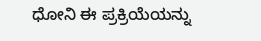ಧೋನಿ ಈ ಪ್ರಕ್ರಿಯೆಯನ್ನು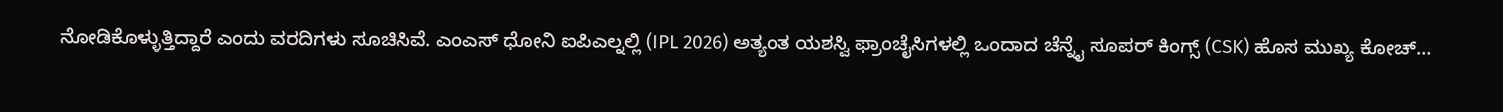ನೋಡಿಕೊಳ್ಳುತ್ತಿದ್ದಾರೆ ಎಂದು ವರದಿಗಳು ಸೂಚಿಸಿವೆ. ಎಂಎಸ್ ಧೋನಿ ಐಪಿಎಲ್ನಲ್ಲಿ (IPL 2026) ಅತ್ಯಂತ ಯಶಸ್ವಿ ಫ್ರಾಂಚೈಸಿಗಳಲ್ಲಿ ಒಂದಾದ ಚೆನ್ನೈ ಸೂಪರ್ ಕಿಂಗ್ಸ್ (CSK) ಹೊಸ ಮುಖ್ಯ ಕೋಚ್…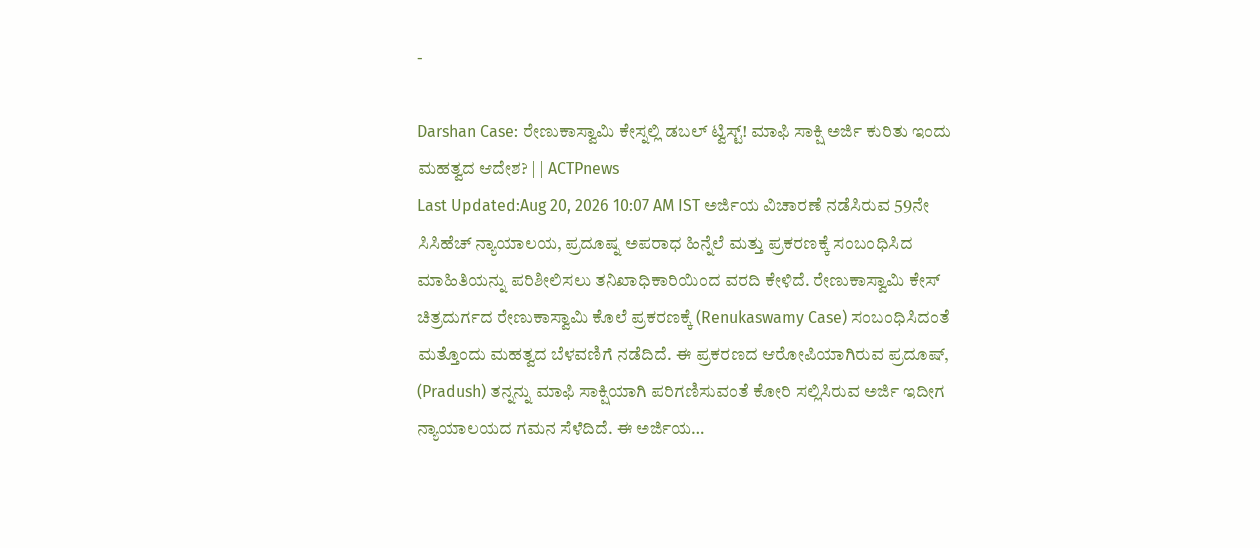-

Darshan Case: ರೇಣುಕಾಸ್ವಾಮಿ ಕೇಸ್ನಲ್ಲಿ ಡಬಲ್ ಟ್ವಿಸ್ಟ್! ಮಾಫಿ ಸಾಕ್ಷಿ ಅರ್ಜಿ ಕುರಿತು ಇಂದು ಮಹತ್ವದ ಆದೇಶ? | | ACTPnews
Last Updated:Aug 20, 2026 10:07 AM IST ಅರ್ಜಿಯ ವಿಚಾರಣೆ ನಡೆಸಿರುವ 59ನೇ ಸಿಸಿಹೆಚ್ ನ್ಯಾಯಾಲಯ, ಪ್ರದೂಷ್ನ ಅಪರಾಧ ಹಿನ್ನೆಲೆ ಮತ್ತು ಪ್ರಕರಣಕ್ಕೆ ಸಂಬಂಧಿಸಿದ ಮಾಹಿತಿಯನ್ನು ಪರಿಶೀಲಿಸಲು ತನಿಖಾಧಿಕಾರಿಯಿಂದ ವರದಿ ಕೇಳಿದೆ. ರೇಣುಕಾಸ್ವಾಮಿ ಕೇಸ್ ಚಿತ್ರದುರ್ಗದ ರೇಣುಕಾಸ್ವಾಮಿ ಕೊಲೆ ಪ್ರಕರಣಕ್ಕೆ (Renukaswamy Case) ಸಂಬಂಧಿಸಿದಂತೆ ಮತ್ತೊಂದು ಮಹತ್ವದ ಬೆಳವಣಿಗೆ ನಡೆದಿದೆ. ಈ ಪ್ರಕರಣದ ಆರೋಪಿಯಾಗಿರುವ ಪ್ರದೂಷ್, (Pradush) ತನ್ನನ್ನು ಮಾಫಿ ಸಾಕ್ಷಿಯಾಗಿ ಪರಿಗಣಿಸುವಂತೆ ಕೋರಿ ಸಲ್ಲಿಸಿರುವ ಅರ್ಜಿ ಇದೀಗ ನ್ಯಾಯಾಲಯದ ಗಮನ ಸೆಳೆದಿದೆ. ಈ ಅರ್ಜಿಯ…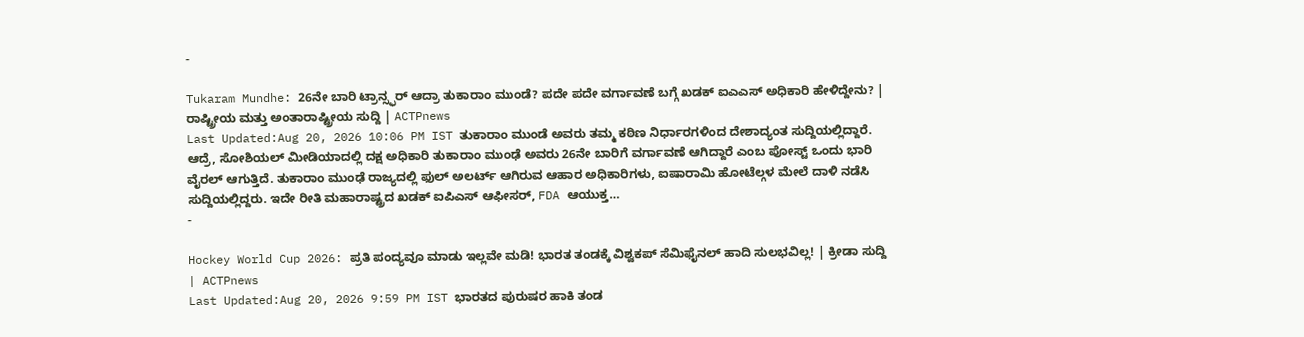-

Tukaram Mundhe: 26ನೇ ಬಾರಿ ಟ್ರಾನ್ಸ್ಫರ್ ಆದ್ರಾ ತುಕಾರಾಂ ಮುಂಡೆ? ಪದೇ ಪದೇ ವರ್ಗಾವಣೆ ಬಗ್ಗೆ ಖಡಕ್ ಐಎಎಸ್ ಅಧಿಕಾರಿ ಹೇಳಿದ್ದೇನು? | ರಾಷ್ಟ್ರೀಯ ಮತ್ತು ಅಂತಾರಾಷ್ಟ್ರೀಯ ಸುದ್ದಿ | ACTPnews
Last Updated:Aug 20, 2026 10:06 PM IST ತುಕಾರಾಂ ಮುಂಡೆ ಅವರು ತಮ್ಮ ಕಠಿಣ ನಿರ್ಧಾರಗಳಿಂದ ದೇಶಾದ್ಯಂತ ಸುದ್ದಿಯಲ್ಲಿದ್ದಾರೆ. ಆದ್ರೆ, ಸೋಶಿಯಲ್ ಮೀಡಿಯಾದಲ್ಲಿ ದಕ್ಷ ಅಧಿಕಾರಿ ತುಕಾರಾಂ ಮುಂಢೆ ಅವರು 26ನೇ ಬಾರಿಗೆ ವರ್ಗಾವಣೆ ಆಗಿದ್ದಾರೆ ಎಂಬ ಪೋಸ್ಟ್ ಒಂದು ಭಾರಿ ವೈರಲ್ ಆಗುತ್ತಿದೆ. ತುಕಾರಾಂ ಮುಂಢೆ ರಾಜ್ಯದಲ್ಲಿ ಫುಲ್ ಅಲರ್ಟ್ ಆಗಿರುವ ಆಹಾರ ಅಧಿಕಾರಿಗಳು, ಐಷಾರಾಮಿ ಹೋಟೆಲ್ಗಳ ಮೇಲೆ ದಾಳಿ ನಡೆಸಿ ಸುದ್ದಿಯಲ್ಲಿದ್ದರು. ಇದೇ ರೀತಿ ಮಹಾರಾಷ್ಟ್ರದ ಖಡಕ್ ಐಪಿಎಸ್ ಆಫೀಸರ್, FDA ಆಯುಕ್ತ…
-

Hockey World Cup 2026: ಪ್ರತಿ ಪಂದ್ಯವೂ ಮಾಡು ಇಲ್ಲವೇ ಮಡಿ! ಭಾರತ ತಂಡಕ್ಕೆ ವಿಶ್ವಕಪ್ ಸೆಮಿಫೈನಲ್ ಹಾದಿ ಸುಲಭವಿಲ್ಲ! | ಕ್ರೀಡಾ ಸುದ್ದಿ | ACTPnews
Last Updated:Aug 20, 2026 9:59 PM IST ಭಾರತದ ಪುರುಷರ ಹಾಕಿ ತಂಡ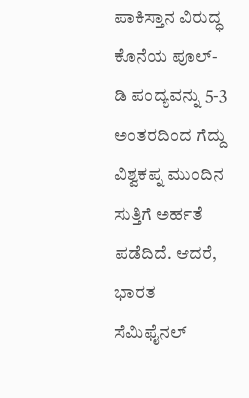ಪಾಕಿಸ್ತಾನ ವಿರುದ್ಧ ಕೊನೆಯ ಪೂಲ್-ಡಿ ಪಂದ್ಯವನ್ನು 5-3 ಅಂತರದಿಂದ ಗೆದ್ದು ವಿಶ್ವಕಪ್ನ ಮುಂದಿನ ಸುತ್ತಿಗೆ ಅರ್ಹತೆ ಪಡೆದಿದೆ. ಆದರೆ, ಭಾರತ ಸೆಮಿಫೈನಲ್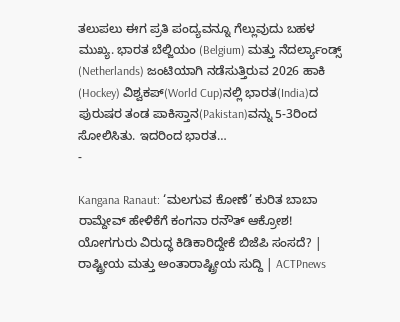ತಲುಪಲು ಈಗ ಪ್ರತಿ ಪಂದ್ಯವನ್ನೂ ಗೆಲ್ಲುವುದು ಬಹಳ ಮುಖ್ಯ. ಭಾರತ ಬೆಲ್ಜಿಯಂ (Belgium) ಮತ್ತು ನೆದರ್ಲ್ಯಾಂಡ್ಸ್ (Netherlands) ಜಂಟಿಯಾಗಿ ನಡೆಸುತ್ತಿರುವ 2026 ಹಾಕಿ (Hockey) ವಿಶ್ವಕಪ್(World Cup)ನಲ್ಲಿ ಭಾರತ(India)ದ ಪುರುಷರ ತಂಡ ಪಾಕಿಸ್ತಾನ(Pakistan)ವನ್ನು 5-3ರಿಂದ ಸೋಲಿಸಿತು. ಇದರಿಂದ ಭಾರತ…
-

Kangana Ranaut: ‘ಮಲಗುವ ಕೋಣೆ’ ಕುರಿತ ಬಾಬಾ ರಾಮ್ದೇವ್ ಹೇಳಿಕೆಗೆ ಕಂಗನಾ ರನೌತ್ ಆಕ್ರೋಶ! ಯೋಗಗುರು ವಿರುದ್ಧ ಕಿಡಿಕಾರಿದ್ದೇಕೆ ಬಿಜೆಪಿ ಸಂಸದೆ? | ರಾಷ್ಟ್ರೀಯ ಮತ್ತು ಅಂತಾರಾಷ್ಟ್ರೀಯ ಸುದ್ದಿ | ACTPnews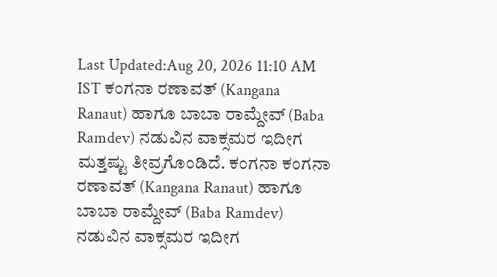Last Updated:Aug 20, 2026 11:10 AM IST ಕಂಗನಾ ರಣಾವತ್ (Kangana Ranaut) ಹಾಗೂ ಬಾಬಾ ರಾಮ್ದೇವ್ (Baba Ramdev) ನಡುವಿನ ವಾಕ್ಸಮರ ಇದೀಗ ಮತ್ತಷ್ಟು ತೀವ್ರಗೊಂಡಿದೆ. ಕಂಗನಾ ಕಂಗನಾ ರಣಾವತ್ (Kangana Ranaut) ಹಾಗೂ ಬಾಬಾ ರಾಮ್ದೇವ್ (Baba Ramdev) ನಡುವಿನ ವಾಕ್ಸಮರ ಇದೀಗ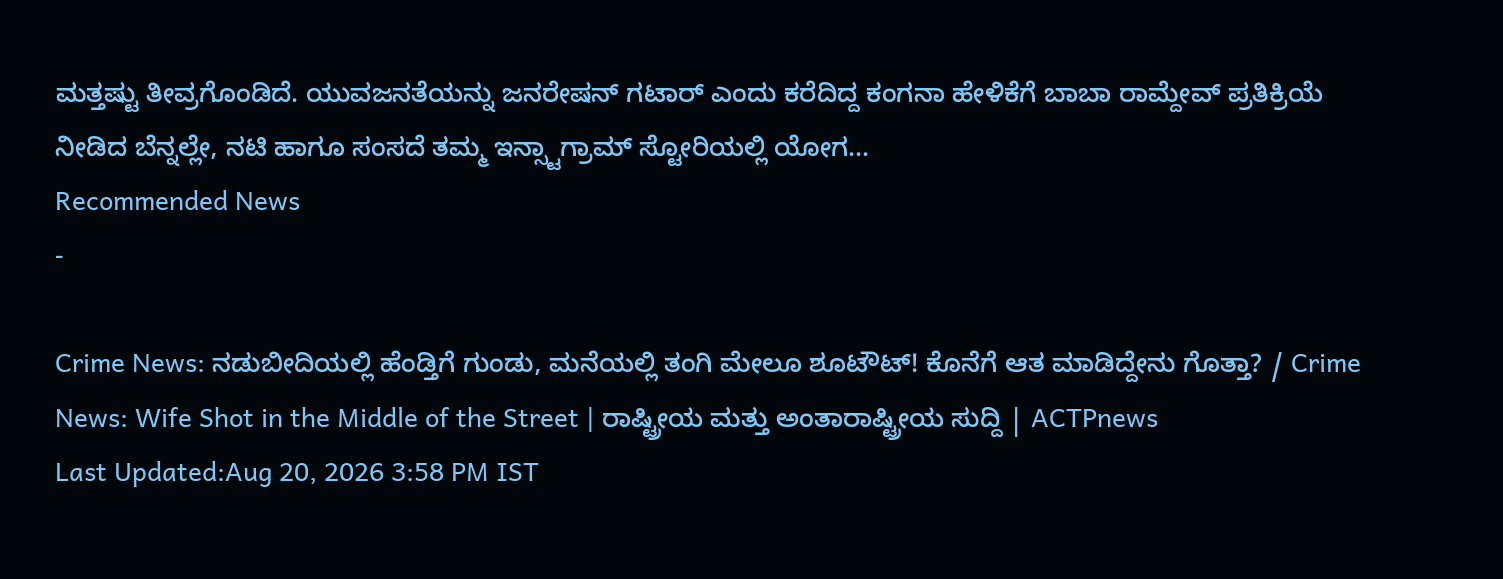ಮತ್ತಷ್ಟು ತೀವ್ರಗೊಂಡಿದೆ. ಯುವಜನತೆಯನ್ನು ಜನರೇಷನ್ ಗಟಾರ್ ಎಂದು ಕರೆದಿದ್ದ ಕಂಗನಾ ಹೇಳಿಕೆಗೆ ಬಾಬಾ ರಾಮ್ದೇವ್ ಪ್ರತಿಕ್ರಿಯೆ ನೀಡಿದ ಬೆನ್ನಲ್ಲೇ, ನಟಿ ಹಾಗೂ ಸಂಸದೆ ತಮ್ಮ ಇನ್ಸ್ಟಾಗ್ರಾಮ್ ಸ್ಟೋರಿಯಲ್ಲಿ ಯೋಗ…
Recommended News
-

Crime News: ನಡುಬೀದಿಯಲ್ಲಿ ಹೆಂಡ್ತಿಗೆ ಗುಂಡು, ಮನೆಯಲ್ಲಿ ತಂಗಿ ಮೇಲೂ ಶೂಟೌಟ್! ಕೊನೆಗೆ ಆತ ಮಾಡಿದ್ದೇನು ಗೊತ್ತಾ? / Crime News: Wife Shot in the Middle of the Street | ರಾಷ್ಟ್ರೀಯ ಮತ್ತು ಅಂತಾರಾಷ್ಟ್ರೀಯ ಸುದ್ದಿ | ACTPnews
Last Updated:Aug 20, 2026 3:58 PM IST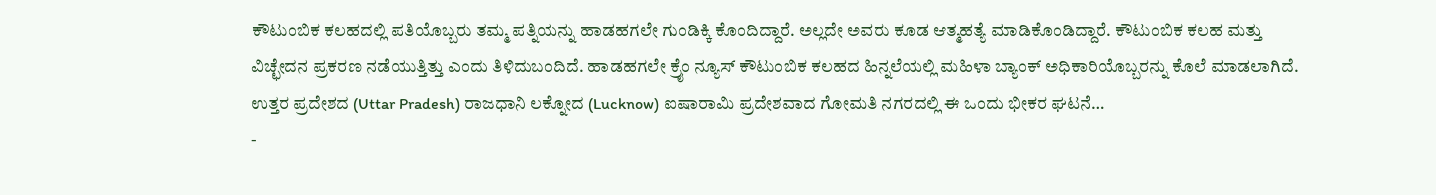ಕೌಟುಂಬಿಕ ಕಲಹದಲ್ಲಿ ಪತಿಯೊಬ್ಬರು ತಮ್ಮ ಪತ್ನಿಯನ್ನು ಹಾಡಹಗಲೇ ಗುಂಡಿಕ್ಕಿ ಕೊಂದಿದ್ದಾರೆ. ಅಲ್ಲದೇ ಅವರು ಕೂಡ ಆತ್ಮಹತ್ಯೆ ಮಾಡಿಕೊಂಡಿದ್ದಾರೆ. ಕೌಟುಂಬಿಕ ಕಲಹ ಮತ್ತು ವಿಚ್ಛೇದನ ಪ್ರಕರಣ ನಡೆಯುತ್ತಿತ್ತು ಎಂದು ತಿಳಿದುಬಂದಿದೆ. ಹಾಡಹಗಲೇ ಕ್ರೈಂ ನ್ಯೂಸ್ ಕೌಟುಂಬಿಕ ಕಲಹದ ಹಿನ್ನಲೆಯಲ್ಲಿ ಮಹಿಳಾ ಬ್ಯಾಂಕ್ ಅಧಿಕಾರಿಯೊಬ್ಬರನ್ನು ಕೊಲೆ ಮಾಡಲಾಗಿದೆ. ಉತ್ತರ ಪ್ರದೇಶದ (Uttar Pradesh) ರಾಜಧಾನಿ ಲಕ್ನೋದ (Lucknow) ಐಷಾರಾಮಿ ಪ್ರದೇಶವಾದ ಗೋಮತಿ ನಗರದಲ್ಲಿ ಈ ಒಂದು ಭೀಕರ ಘಟನೆ…
-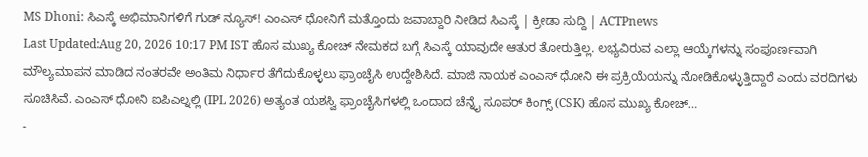MS Dhoni: ಸಿಎಸ್ಕೆ ಅಭಿಮಾನಿಗಳಿಗೆ ಗುಡ್ ನ್ಯೂಸ್! ಎಂಎಸ್ ಧೋನಿಗೆ ಮತ್ತೊಂದು ಜವಾಬ್ದಾರಿ ನೀಡಿದ ಸಿಎಸ್ಕೆ | ಕ್ರೀಡಾ ಸುದ್ದಿ | ACTPnews
Last Updated:Aug 20, 2026 10:17 PM IST ಹೊಸ ಮುಖ್ಯ ಕೋಚ್ ನೇಮಕದ ಬಗ್ಗೆ ಸಿಎಸ್ಕೆ ಯಾವುದೇ ಆತುರ ತೋರುತ್ತಿಲ್ಲ. ಲಭ್ಯವಿರುವ ಎಲ್ಲಾ ಆಯ್ಕೆಗಳನ್ನು ಸಂಪೂರ್ಣವಾಗಿ ಮೌಲ್ಯಮಾಪನ ಮಾಡಿದ ನಂತರವೇ ಅಂತಿಮ ನಿರ್ಧಾರ ತೆಗೆದುಕೊಳ್ಳಲು ಫ್ರಾಂಚೈಸಿ ಉದ್ದೇಶಿಸಿದೆ. ಮಾಜಿ ನಾಯಕ ಎಂಎಸ್ ಧೋನಿ ಈ ಪ್ರಕ್ರಿಯೆಯನ್ನು ನೋಡಿಕೊಳ್ಳುತ್ತಿದ್ದಾರೆ ಎಂದು ವರದಿಗಳು ಸೂಚಿಸಿವೆ. ಎಂಎಸ್ ಧೋನಿ ಐಪಿಎಲ್ನಲ್ಲಿ (IPL 2026) ಅತ್ಯಂತ ಯಶಸ್ವಿ ಫ್ರಾಂಚೈಸಿಗಳಲ್ಲಿ ಒಂದಾದ ಚೆನ್ನೈ ಸೂಪರ್ ಕಿಂಗ್ಸ್ (CSK) ಹೊಸ ಮುಖ್ಯ ಕೋಚ್…
-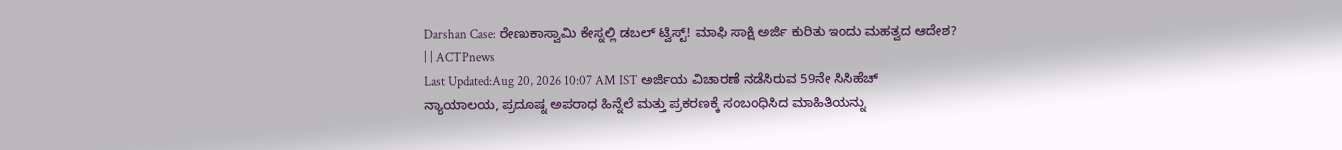Darshan Case: ರೇಣುಕಾಸ್ವಾಮಿ ಕೇಸ್ನಲ್ಲಿ ಡಬಲ್ ಟ್ವಿಸ್ಟ್! ಮಾಫಿ ಸಾಕ್ಷಿ ಅರ್ಜಿ ಕುರಿತು ಇಂದು ಮಹತ್ವದ ಆದೇಶ? | | ACTPnews
Last Updated:Aug 20, 2026 10:07 AM IST ಅರ್ಜಿಯ ವಿಚಾರಣೆ ನಡೆಸಿರುವ 59ನೇ ಸಿಸಿಹೆಚ್ ನ್ಯಾಯಾಲಯ, ಪ್ರದೂಷ್ನ ಅಪರಾಧ ಹಿನ್ನೆಲೆ ಮತ್ತು ಪ್ರಕರಣಕ್ಕೆ ಸಂಬಂಧಿಸಿದ ಮಾಹಿತಿಯನ್ನು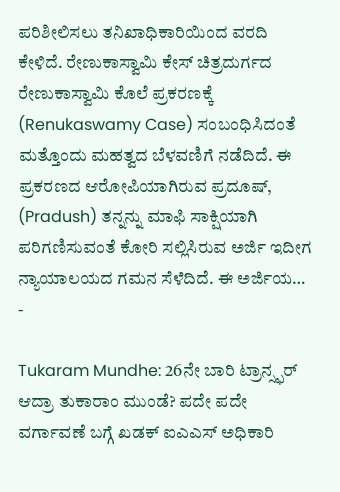ಪರಿಶೀಲಿಸಲು ತನಿಖಾಧಿಕಾರಿಯಿಂದ ವರದಿ ಕೇಳಿದೆ. ರೇಣುಕಾಸ್ವಾಮಿ ಕೇಸ್ ಚಿತ್ರದುರ್ಗದ ರೇಣುಕಾಸ್ವಾಮಿ ಕೊಲೆ ಪ್ರಕರಣಕ್ಕೆ (Renukaswamy Case) ಸಂಬಂಧಿಸಿದಂತೆ ಮತ್ತೊಂದು ಮಹತ್ವದ ಬೆಳವಣಿಗೆ ನಡೆದಿದೆ. ಈ ಪ್ರಕರಣದ ಆರೋಪಿಯಾಗಿರುವ ಪ್ರದೂಷ್, (Pradush) ತನ್ನನ್ನು ಮಾಫಿ ಸಾಕ್ಷಿಯಾಗಿ ಪರಿಗಣಿಸುವಂತೆ ಕೋರಿ ಸಲ್ಲಿಸಿರುವ ಅರ್ಜಿ ಇದೀಗ ನ್ಯಾಯಾಲಯದ ಗಮನ ಸೆಳೆದಿದೆ. ಈ ಅರ್ಜಿಯ…
-

Tukaram Mundhe: 26ನೇ ಬಾರಿ ಟ್ರಾನ್ಸ್ಫರ್ ಆದ್ರಾ ತುಕಾರಾಂ ಮುಂಡೆ? ಪದೇ ಪದೇ ವರ್ಗಾವಣೆ ಬಗ್ಗೆ ಖಡಕ್ ಐಎಎಸ್ ಅಧಿಕಾರಿ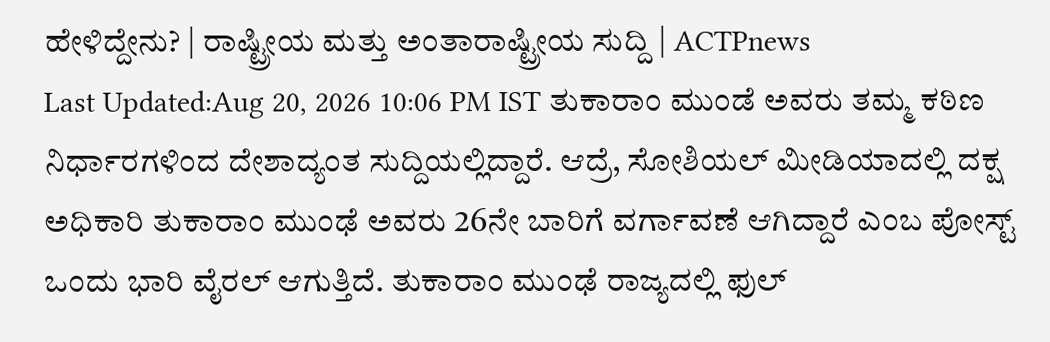ಹೇಳಿದ್ದೇನು? | ರಾಷ್ಟ್ರೀಯ ಮತ್ತು ಅಂತಾರಾಷ್ಟ್ರೀಯ ಸುದ್ದಿ | ACTPnews
Last Updated:Aug 20, 2026 10:06 PM IST ತುಕಾರಾಂ ಮುಂಡೆ ಅವರು ತಮ್ಮ ಕಠಿಣ ನಿರ್ಧಾರಗಳಿಂದ ದೇಶಾದ್ಯಂತ ಸುದ್ದಿಯಲ್ಲಿದ್ದಾರೆ. ಆದ್ರೆ, ಸೋಶಿಯಲ್ ಮೀಡಿಯಾದಲ್ಲಿ ದಕ್ಷ ಅಧಿಕಾರಿ ತುಕಾರಾಂ ಮುಂಢೆ ಅವರು 26ನೇ ಬಾರಿಗೆ ವರ್ಗಾವಣೆ ಆಗಿದ್ದಾರೆ ಎಂಬ ಪೋಸ್ಟ್ ಒಂದು ಭಾರಿ ವೈರಲ್ ಆಗುತ್ತಿದೆ. ತುಕಾರಾಂ ಮುಂಢೆ ರಾಜ್ಯದಲ್ಲಿ ಫುಲ್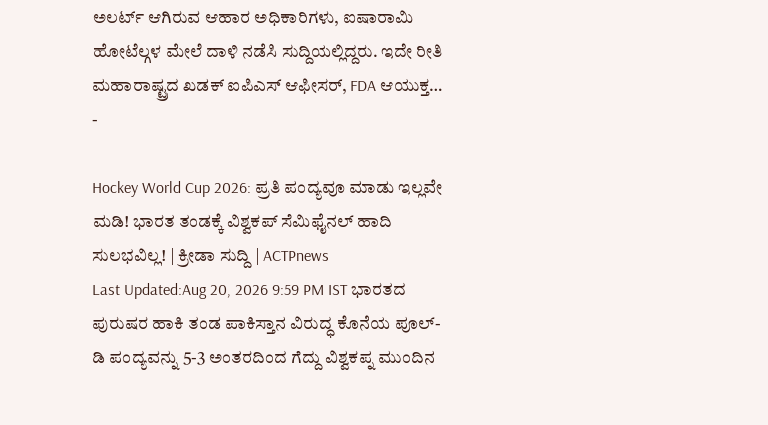ಅಲರ್ಟ್ ಆಗಿರುವ ಆಹಾರ ಅಧಿಕಾರಿಗಳು, ಐಷಾರಾಮಿ ಹೋಟೆಲ್ಗಳ ಮೇಲೆ ದಾಳಿ ನಡೆಸಿ ಸುದ್ದಿಯಲ್ಲಿದ್ದರು. ಇದೇ ರೀತಿ ಮಹಾರಾಷ್ಟ್ರದ ಖಡಕ್ ಐಪಿಎಸ್ ಆಫೀಸರ್, FDA ಆಯುಕ್ತ…
-

Hockey World Cup 2026: ಪ್ರತಿ ಪಂದ್ಯವೂ ಮಾಡು ಇಲ್ಲವೇ ಮಡಿ! ಭಾರತ ತಂಡಕ್ಕೆ ವಿಶ್ವಕಪ್ ಸೆಮಿಫೈನಲ್ ಹಾದಿ ಸುಲಭವಿಲ್ಲ! | ಕ್ರೀಡಾ ಸುದ್ದಿ | ACTPnews
Last Updated:Aug 20, 2026 9:59 PM IST ಭಾರತದ ಪುರುಷರ ಹಾಕಿ ತಂಡ ಪಾಕಿಸ್ತಾನ ವಿರುದ್ಧ ಕೊನೆಯ ಪೂಲ್-ಡಿ ಪಂದ್ಯವನ್ನು 5-3 ಅಂತರದಿಂದ ಗೆದ್ದು ವಿಶ್ವಕಪ್ನ ಮುಂದಿನ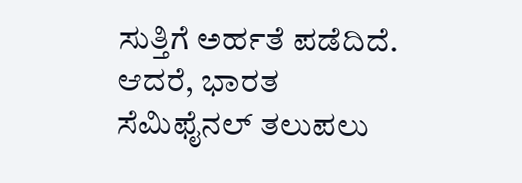ಸುತ್ತಿಗೆ ಅರ್ಹತೆ ಪಡೆದಿದೆ. ಆದರೆ, ಭಾರತ ಸೆಮಿಫೈನಲ್ ತಲುಪಲು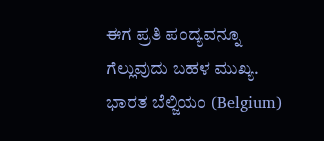ಈಗ ಪ್ರತಿ ಪಂದ್ಯವನ್ನೂ ಗೆಲ್ಲುವುದು ಬಹಳ ಮುಖ್ಯ. ಭಾರತ ಬೆಲ್ಜಿಯಂ (Belgium)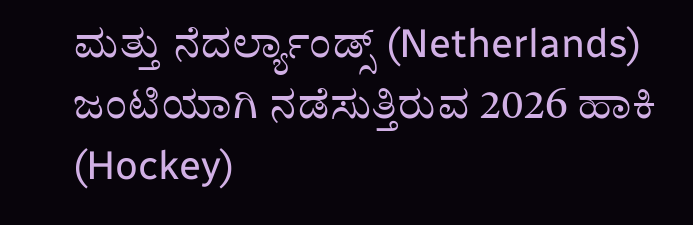ಮತ್ತು ನೆದರ್ಲ್ಯಾಂಡ್ಸ್ (Netherlands) ಜಂಟಿಯಾಗಿ ನಡೆಸುತ್ತಿರುವ 2026 ಹಾಕಿ (Hockey)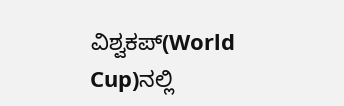ವಿಶ್ವಕಪ್(World Cup)ನಲ್ಲಿ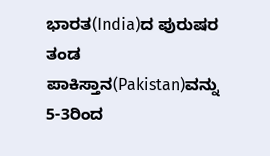ಭಾರತ(India)ದ ಪುರುಷರ ತಂಡ ಪಾಕಿಸ್ತಾನ(Pakistan)ವನ್ನು 5-3ರಿಂದ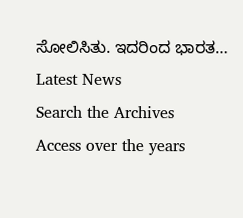ಸೋಲಿಸಿತು. ಇದರಿಂದ ಭಾರತ…
Latest News
Search the Archives
Access over the years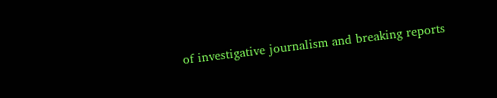of investigative journalism and breaking reports